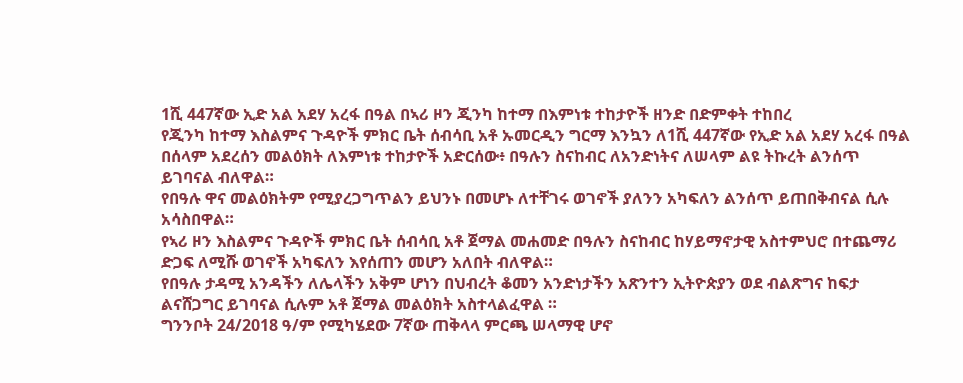1ሺ 447ኛው ኢድ አል አደሃ አረፋ በዓል በኣሪ ዞን ጂንካ ከተማ በእምነቱ ተከታዮች ዘንድ በድምቀት ተከበረ
የጂንካ ከተማ እስልምና ጉዳዮች ምክር ቤት ሰብሳቢ አቶ ኡመርዲን ግርማ እንኳን ለ1ሺ 447ኛው የኢድ አል አደሃ አረፋ በዓል በሰላም አደረሰን መልዕክት ለእምነቱ ተከታዮች አድርሰው፥ በዓሉን ስናከብር ለአንድነትና ለሠላም ልዩ ትኩረት ልንሰጥ ይገባናል ብለዋል።
የበዓሉ ዋና መልዕክትም የሚያረጋግጥልን ይህንኑ በመሆኑ ለተቸገሩ ወገኖች ያለንን አካፍለን ልንሰጥ ይጠበቅብናል ሲሉ አሳስበዋል።
የኣሪ ዞን እስልምና ጉዳዮች ምክር ቤት ሰብሳቢ አቶ ጀማል መሐመድ በዓሉን ስናከብር ከሃይማኖታዊ አስተምህሮ በተጨማሪ ድጋፍ ለሚሹ ወገኖች አካፍለን እየሰጠን መሆን አለበት ብለዋል።
የበዓሉ ታዳሚ አንዳችን ለሌላችን አቅም ሆነን በህብረት ቆመን አንድነታችን አጽንተን ኢትዮጵያን ወደ ብልጽግና ከፍታ ልናሸጋግር ይገባናል ሲሉም አቶ ጀማል መልዕክት አስተላልፈዋል ።
ግንንቦት 24/2018 ዓ/ም የሚካሄደው 7ኛው ጠቅላላ ምርጫ ሠላማዊ ሆኖ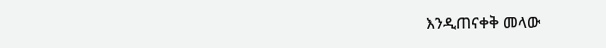እንዲጠናቀቅ መላው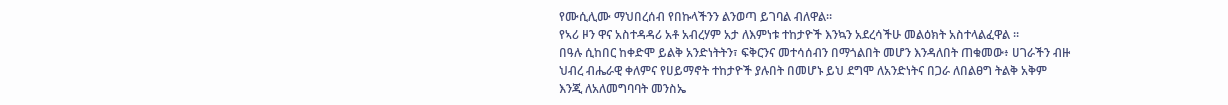የሙሲሊሙ ማህበረሰብ የበኩላችንን ልንወጣ ይገባል ብለዋል።
የኣሪ ዞን ዋና አስተዳዳሪ አቶ አብረሃም አታ ለእምነቱ ተከታዮች እንኳን አደረሳችሁ መልዕክት አስተላልፈዋል ።
በዓሉ ሲከበር ከቀድሞ ይልቅ አንድነትትን፣ ፍቅርንና መተሳሰብን በማጎልበት መሆን እንዳለበት ጠቁመው፥ ሀገራችን ብዙ ህብረ ብሔራዊ ቀለምና የሀይማኖት ተከታዮች ያሉበት በመሆኑ ይህ ደግሞ ለአንድነትና በጋራ ለበልፀግ ትልቅ አቅም እንጂ ለአለመግባባት መንስኤ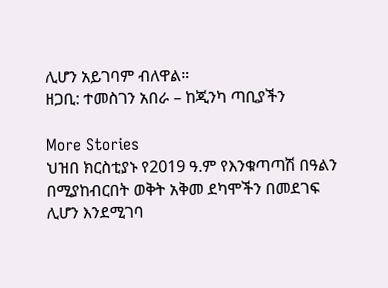ሊሆን አይገባም ብለዋል።
ዘጋቢ: ተመስገን አበራ – ከጂንካ ጣቢያችን

More Stories
ህዝበ ክርስቲያኑ የ2019 ዓ.ም የእንቁጣጣሽ በዓልን በሚያከብርበት ወቅት አቅመ ደካሞችን በመደገፍ ሊሆን እንደሚገባ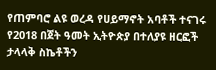የጠምባሮ ልዩ ወረዳ የሀይማኖት አባቶች ተናገሩ
የ2018 በጀት ዓመት ኢትዮጵያ በተለያዩ ዘርፎች ታላላቅ ስኬቶችን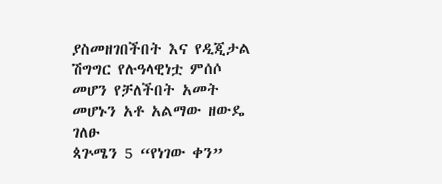ያስመዘገበችበት እና የዲጂታል ሽግግር የሉዓላዊነቷ ምሰሶ መሆን የቻለችበት አመት መሆኑን አቶ አልማው ዘውዴ ገለፁ
ጳጕሜን 5 “የነገው ቀን”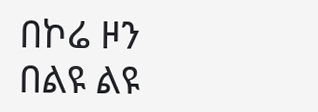በኮሬ ዞን በልዩ ልዩ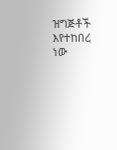ዝግጅቶች እየተከበረ ነው